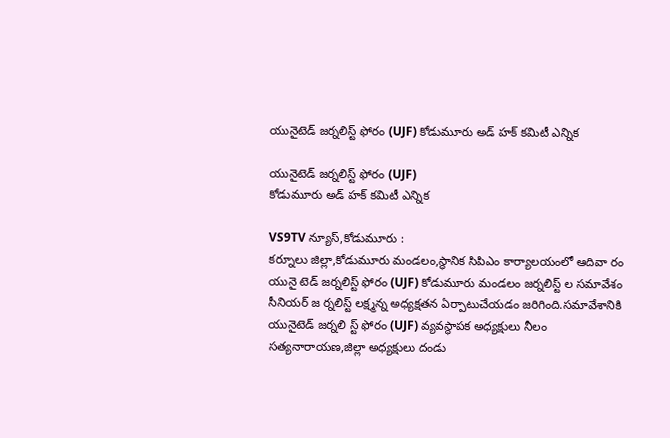యునైటెడ్ జర్నలిస్ట్ ఫోరం (UJF) కోడుమూరు అడ్ హక్ కమిటీ ఎన్నిక

యునైటెడ్ జర్నలిస్ట్ ఫోరం (UJF)
కోడుమూరు అడ్ హక్ కమిటీ ఎన్నిక

VS9TV న్యూస్,కోడుమూరు :
కర్నూలు జిల్లా,కోడుమూరు మండలం,స్థానిక సిపిఎం కార్యాలయంలో ఆదివా రం యునై టెడ్ జర్నలిస్ట్ ఫోరం (UJF) కోడుమూరు మండలం జర్నలిస్ట్ ల సమావేశం సీనియర్ జ ర్నలిస్ట్ లక్ష్మన్న అధ్యక్షతన ఏర్పాటుచేయడం జరిగింది.సమావేశానికి యునైటెడ్ జర్నలి స్ట్ ఫోరం (UJF) వ్యవస్థాపక అధ్యక్షులు నీలం సత్యనారాయణ,జిల్లా అధ్యక్షులు దండు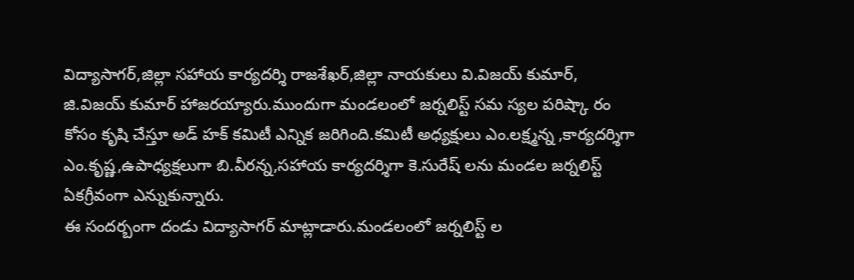విద్యాసాగర్,జిల్లా సహాయ కార్యదర్శి రాజశేఖర్,జిల్లా నాయకులు వి.విజయ్ కుమార్, జి.విజయ్ కుమార్ హాజరయ్యారు.ముందుగా మండలంలో జర్నలిస్ట్ సమ స్యల పరిష్కా రం కోసం కృషి చేస్తూ అడ్ హక్ కమిటీ ఎన్నిక జరిగింది.కమిటీ అధ్యక్షులు ఎం.లక్ష్మన్న ,కార్యదర్శిగా ఎం.కృష్ణ,ఉపాధ్యక్షలుగా బి.వీరన్న,సహాయ కార్యదర్శిగా కె.సురేష్ లను మండల జర్నలిస్ట్ ఏకగ్రీవంగా ఎన్నుకున్నారు.
ఈ సందర్బంగా దండు విద్యాసాగర్ మాట్లాడారు.మండలంలో జర్నలిస్ట్ ల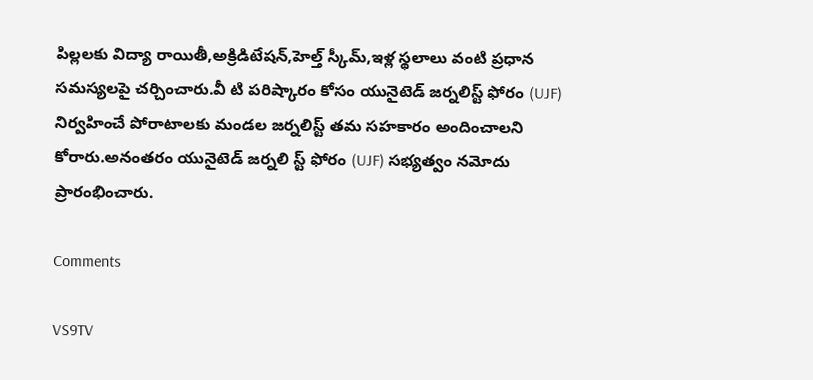పిల్లలకు విద్యా రాయితీ,అక్రిడిటేషన్,హెల్త్ స్కీమ్,ఇళ్ల స్థలాలు వంటి ప్రధాన సమస్యలపై చర్చించారు.వీ టి పరిష్కారం కోసం యునైటెడ్ జర్నలిస్ట్ ఫోరం (UJF) నిర్వహించే పోరాటాలకు మండల జర్నలిస్ట్ తమ సహకారం అందించాలని కోరారు.అనంతరం యునైటెడ్ జర్నలి స్ట్ ఫోరం (UJF) సభ్యత్వం నమోదు ప్రారంభించారు.

Comments

VS9TV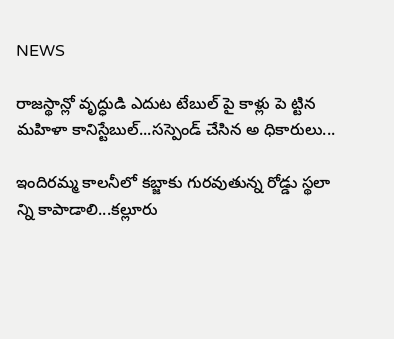NEWS

రాజస్థాన్లో వృద్ధుడి ఎదుట టేబుల్ పై కాళ్లు పె ట్టిన మహిళా కానిస్టేబుల్...సస్పెండ్ చేసిన అ ధికారులు...

ఇందిరమ్మ కాలనీలో కబ్జాకు గురవుతున్న రోడ్డు స్థలా న్ని కాపాడాలి...కల్లూరు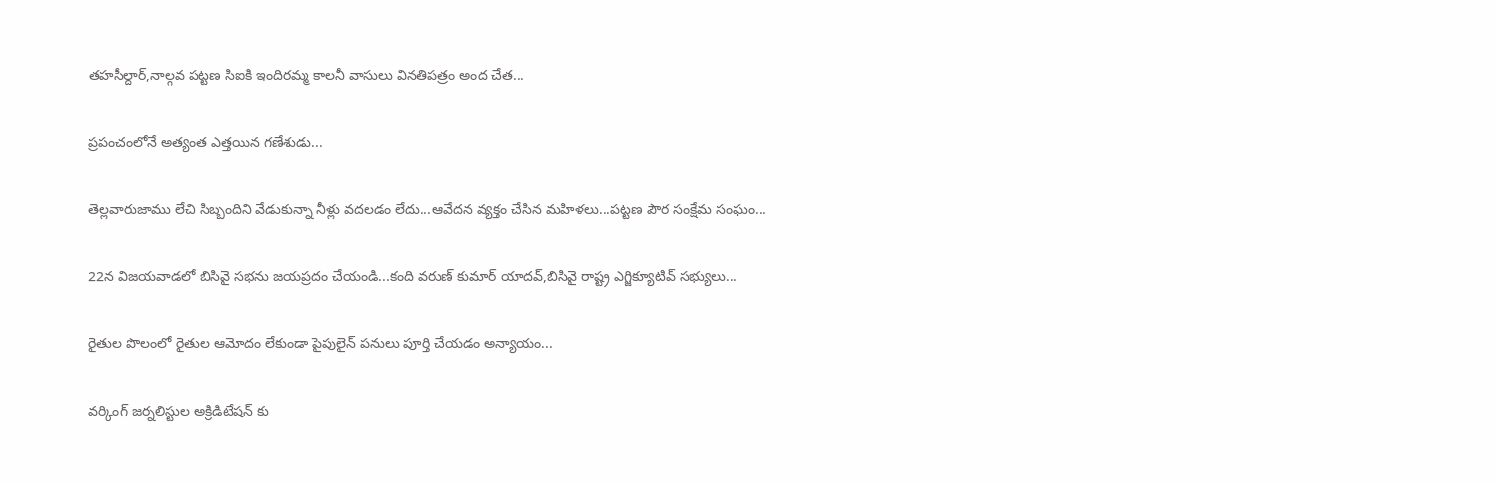తహసీల్దార్,నాల్గవ పట్టణ సిఐకి ఇందిరమ్మ కాలనీ వాసులు వినతిపత్రం అంద చేత...

ప్రపంచంలోనే అత్యంత ఎత్తయిన గణేశుడు...

తెల్లవారుజాము లేచి సిబ్బందిని వేడుకున్నా నీళ్లు వదలడం లేదు...ఆవేదన వ్యక్తం చేసిన మహిళలు...పట్టణ పౌర సంక్షేమ సంఘం...

22న విజయవాడలో బిసివై సభను జయప్రదం చేయండి...కంది వరుణ్ కుమార్ యాదవ్,బిసివై రాష్ట్ర ఎగ్జిక్యూటివ్ సభ్యులు...

రైతుల పొలంలో రైతుల ఆమోదం లేకుండా పైపులైన్ పనులు పూర్తి చేయడం అన్యాయం...

వర్కింగ్ జర్నలిస్టుల అక్రిడిటేషన్ కు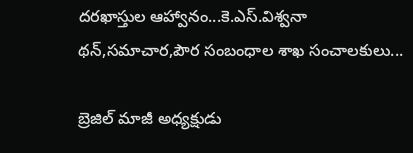దరఖాస్తుల ఆహ్వానం...కె.ఎస్.విశ్వనా థన్,సమాచార,పౌర సంబంధాల శాఖ సంచాలకులు...

బ్రెజిల్ మాజీ అధ్యక్షుడు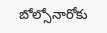బోల్సోనారోకు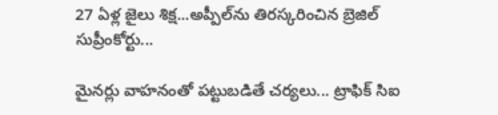27 ఏళ్ల జైలు శిక్ష...అప్పీల్‌ను తిరస్కరించిన బ్రెజిల్ సుప్రీంకోర్టు...

మైనర్లు వాహనంతో పట్టుబడితే చర్యలు... ట్రాఫిక్ సిఐ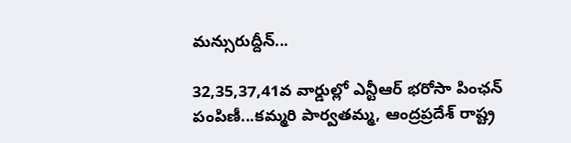మన్సురుద్దీన్...

32,35,37,41వ వార్డుల్లో ఎన్టీఆర్ భరోసా పింఛన్ పంపిణీ...కమ్మరి పార్వతమ్మ, ఆంద్రప్రదేశ్ రాష్ట్ర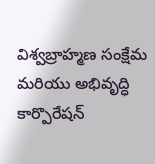విశ్వబ్రాహ్మణ సంక్షేమ మరియు అభివృద్ధి కార్పొరేషన్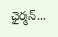ఛైర్మన్...